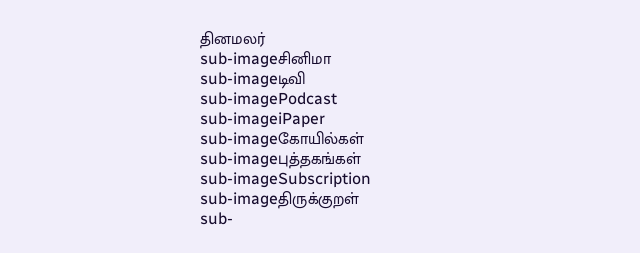தினமலர்
sub-imageசினிமா
sub-imageடிவி
sub-imagePodcast
sub-imageiPaper
sub-imageகோயில்கள்
sub-imageபுத்தகங்கள்
sub-imageSubscription
sub-imageதிருக்குறள்
sub-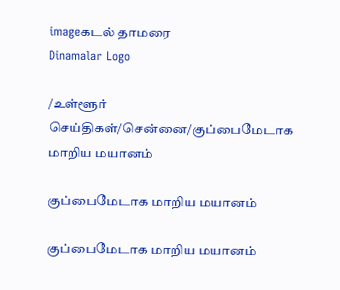imageகடல் தாமரை
Dinamalar Logo

/உள்ளூர் செய்திகள்/சென்னை/குப்பைமேடாக மாறிய மயானம்

குப்பைமேடாக மாறிய மயானம்

குப்பைமேடாக மாறிய மயானம்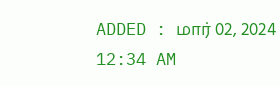ADDED : மார் 02, 2024 12:34 AM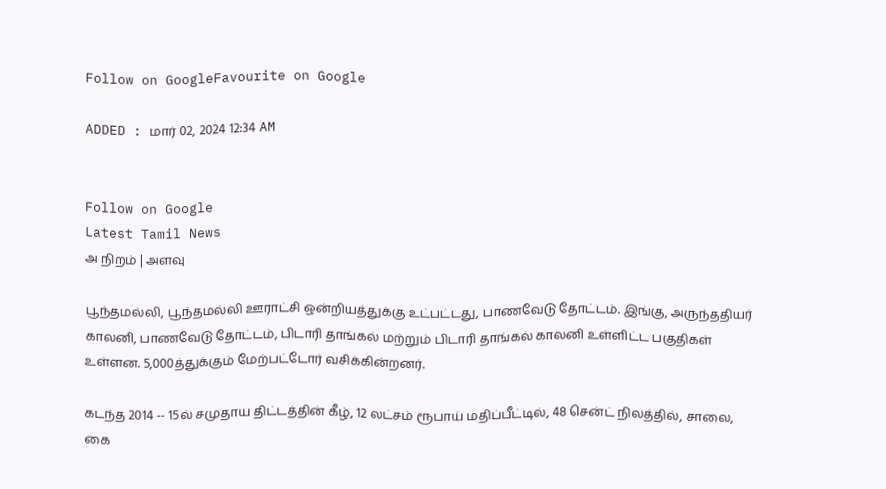Follow on GoogleFavourite on Google

ADDED : மார் 02, 2024 12:34 AM


Follow on Google
Latest Tamil News
அ நிறம் | அளவு

பூந்தமல்லி, பூந்தமல்லி ஊராட்சி ஒன்றியத்துக்கு உட்பட்டது, பாணவேடு தோட்டம். இங்கு, அருந்ததியர் காலனி, பாணவேடு தோட்டம், பிடாரி தாங்கல் மற்றும் பிடாரி தாங்கல் காலனி உள்ளிட்ட பகுதிகள் உள்ளன. 5,000த்துக்கும் மேற்பட்டோர் வசிக்கின்றனர்.

கடந்த 2014 -- 15ல் சமுதாய திட்டத்தின் கீழ், 12 லட்சம் ரூபாய் மதிப்பீட்டில், 48 சென்ட் நிலத்தில், சாலை, கை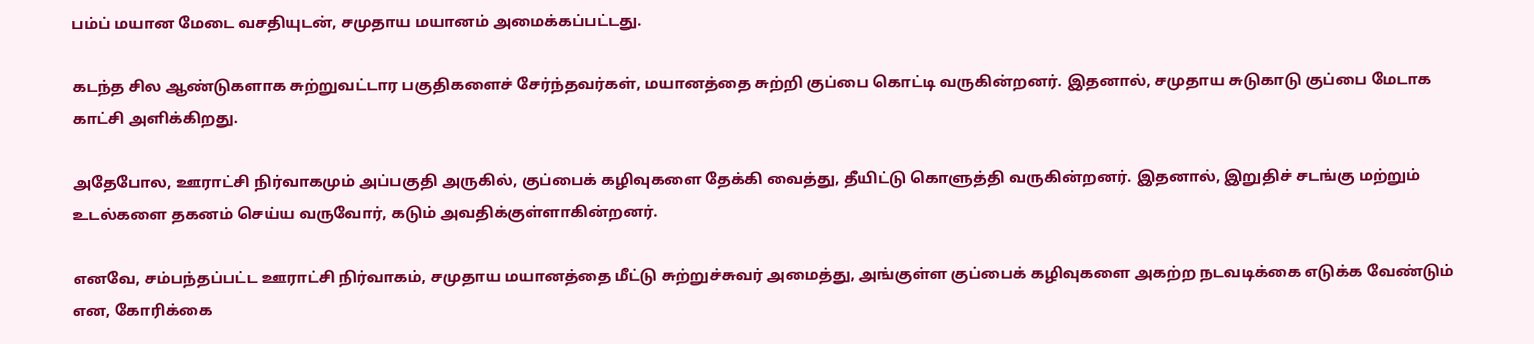பம்ப் மயான மேடை வசதியுடன், சமுதாய மயானம் அமைக்கப்பட்டது.

கடந்த சில ஆண்டுகளாக சுற்றுவட்டார பகுதிகளைச் சேர்ந்தவர்கள், மயானத்தை சுற்றி குப்பை கொட்டி வருகின்றனர். இதனால், சமுதாய சுடுகாடு குப்பை மேடாக காட்சி அளிக்கிறது.

அதேபோல, ஊராட்சி நிர்வாகமும் அப்பகுதி அருகில், குப்பைக் கழிவுகளை தேக்கி வைத்து, தீயிட்டு கொளுத்தி வருகின்றனர். இதனால், இறுதிச் சடங்கு மற்றும் உடல்களை தகனம் செய்ய வருவோர், கடும் அவதிக்குள்ளாகின்றனர்.

எனவே, சம்பந்தப்பட்ட ஊராட்சி நிர்வாகம், சமுதாய மயானத்தை மீட்டு சுற்றுச்சுவர் அமைத்து, அங்குள்ள குப்பைக் கழிவுகளை அகற்ற நடவடிக்கை எடுக்க வேண்டும் என, கோரிக்கை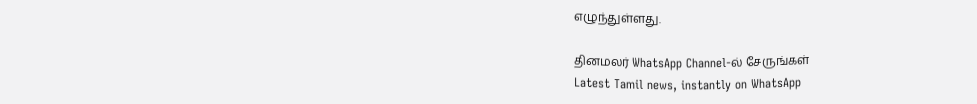எழுந்துள்ளது.

தினமலர் WhatsApp Channel-ல் சேருங்கள்
Latest Tamil news, instantly on WhatsApp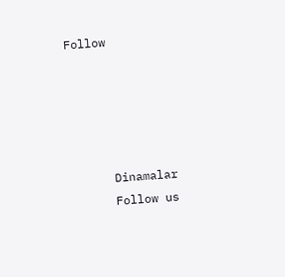Follow





      Dinamalar
      Follow us